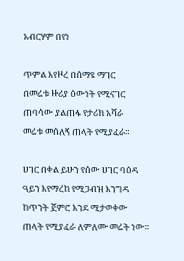አብርሃም በየነ

ጥምል እየዞረ በሰማዩ ማገር
በመሬቱ ዙሪያ ዕውነት የሚናገር
ጠባሳው ያልጠፋ የታሪክ አሻራ
መሬቱ መሰለኝ ጠላት የሚያፈራ።

ሀገር በቀል ይሁን የሰው ሀገር ባዕዳ
ዓይን እየማረከ የሚጋብዝ እንግዳ
ከጥንት ጀምሮ እንደ ሚታወቀው
ጠላት የሚያፈራ ለምለሙ መሬት ነው።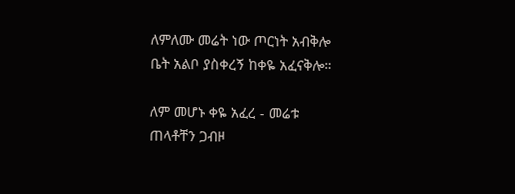ለምለሙ መሬት ነው ጦርነት አብቅሎ
ቤት አልቦ ያስቀረኝ ከቀዬ አፈናቅሎ።

ለም መሆኑ ቀዬ አፈረ - መሬቱ
ጠላቶቸን ጋብዞ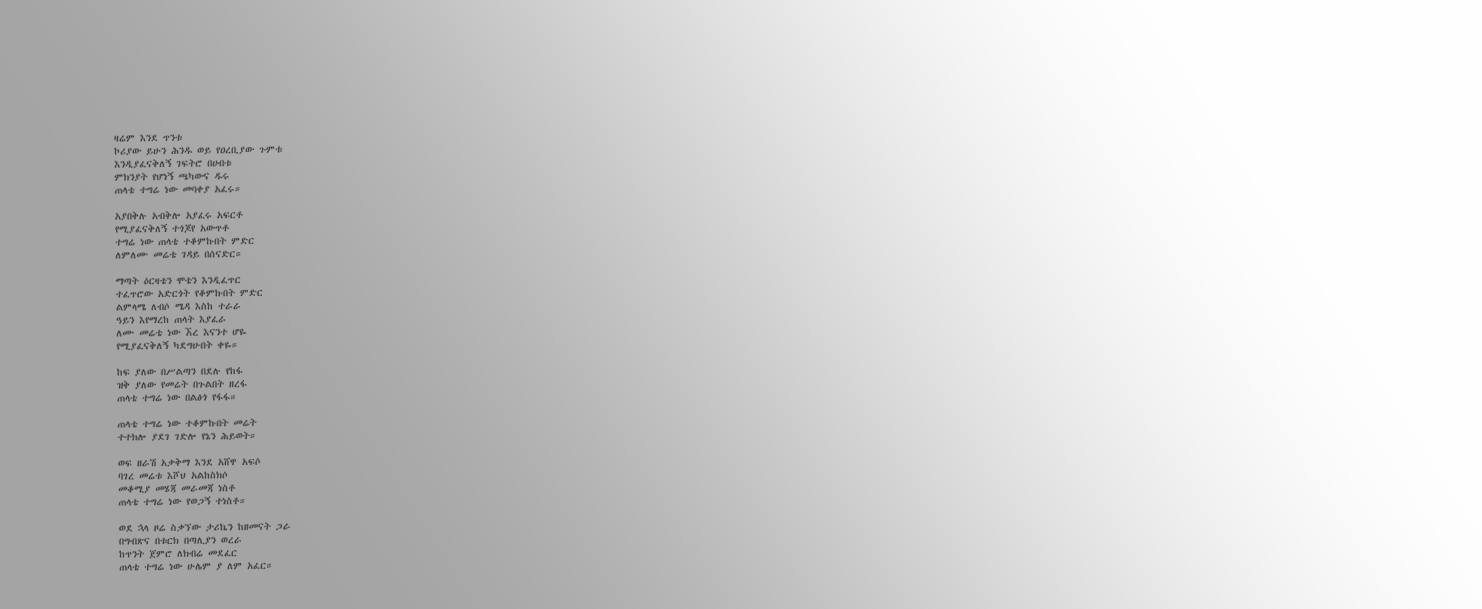ዛሬም እንደ ጥንቱ
ኮሪያው ይሁን ሕንዱ ወይ የዐረቢያው ጉምቱ
እንዲያፈናቅለኝ ገፍትሮ በሀብቱ
ምክንያት የሆነኝ ጫካውና ዱሩ
ጠላቴ ተግሬ ነው መባቀያ አፈሩ።

አያበቅሉ አብቅሎ አያፈሩ አፍርቶ
የሚያፈናቅለኝ ተጎጆየ አውጥቶ
ተግሬ ነው ጠላቴ ተቆምኩበት ምድር
ለምለሙ መሬቴ ገዳይ በሰናድር።

ማጣት ዕርዛቴን ሞቴን እንዲፈጥር
ተፈጥሮው አድርጎት የቆምኩበት ምድር
ልምላሜ ለብሶ ሜዳ እስከ ተራራ
ዓይን እየማረከ ጠላት እያፈራ
ለሙ መሬቴ ነው ኧረ እናንተ ሆዬ
የሚያፈናቅለኝ ካደግሁበት ቀዬ።

ከፍ ያለው በሥልጣን በደሉ የከፋ
ዝቅ ያለው የመሬት በጉልበት ዘረፋ
ጠላቴ ተግሬ ነው በልፅጎ የፋፋ።

ጠላቴ ተግሬ ነው ተቆምኩበት መሬት
ተተክሎ ያደገ ገድሎ የኔን ሕይወት።

ወፍ ዘራሽ አቃቅማ እንደ አሸዋ አፍሶ
ባገረ መሬቱ እሾህ አልከስክሶ
መቆሚያ መሄጃ መራመጃ ነስቶ
ጠላቴ ተግሬ ነው የወጋኝ ተነስቶ።

ወደ ኋላ ዞሬ ስቃኘው ታሪኬን ከዘመናት ጋራ
በግብጽና በቱርክ በጣሊያን ወረራ
ከጥንት ጀምሮ ለክብሬ መደፈር
ጠላቴ ተግሬ ነው ሁሌም ያ ለም አፈር።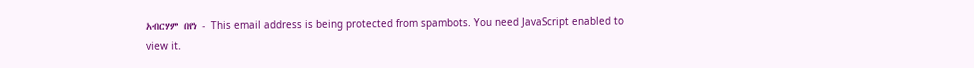አብርሃም በየነ - This email address is being protected from spambots. You need JavaScript enabled to view it.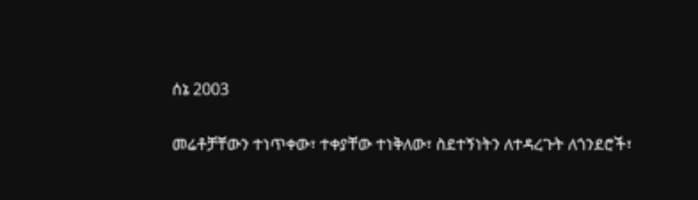ሰኔ 2003

መሬቶቻቸውን ተነጥቀው፣ ተቀያቸው ተነቅለው፣ ስደተኝነትን ለተዳረጉት ለጎንደሮች፣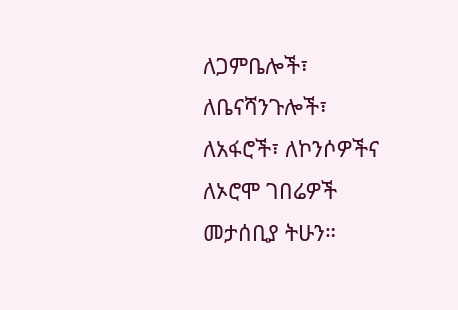ለጋምቤሎች፣ ለቤናሻንጉሎች፣ ለአፋሮች፣ ለኮንሶዎችና ለኦሮሞ ገበሬዎች መታሰቢያ ትሁን።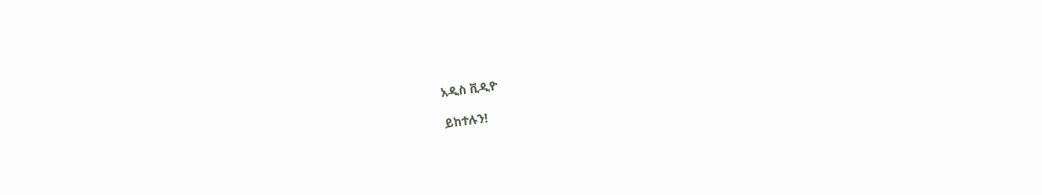አዲስ ቪዲዮ

ይከተሉን!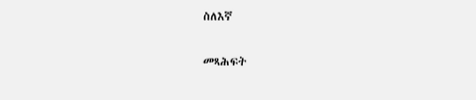ስለእኛ

መጻሕፍት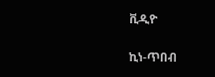ቪዲዮ

ኪነ-ጥበብ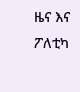ዜና እና ፖለቲካ